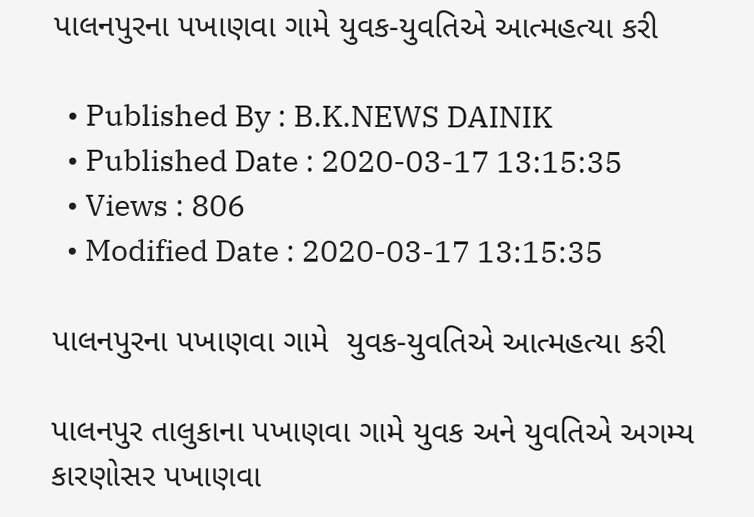પાલનપુરના પખાણવા ગામે યુવક-યુવતિએ આત્મહત્યા કરી

  • Published By : B.K.NEWS DAINIK
  • Published Date : 2020-03-17 13:15:35
  • Views : 806
  • Modified Date : 2020-03-17 13:15:35

પાલનપુરના પખાણવા ગામે  યુવક-યુવતિએ આત્મહત્યા કરી

પાલનપુર તાલુકાના પખાણવા ગામે યુવક અને યુવતિએ અગમ્ય કારણોસર પખાણવા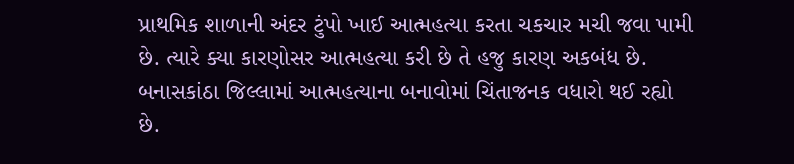પ્રાથમિક શાળાની અંદર ટુંપો ખાઈ આત્મહત્યા કરતા ચકચાર મચી જવા પામી છે. ત્યારે ક્યા કારણોસર આત્મહત્યા કરી છે તે હજુ કારણ અકબંધ છે. બનાસકાંઠા જિલ્લામાં આત્મહત્યાના બનાવોમાં ચિંતાજનક વધારો થઈ રહ્યો છે.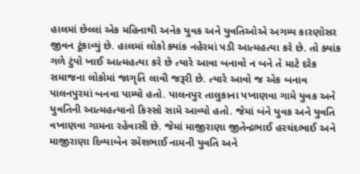હાલમાં છેલ્લાં એક મહિનાથી અનેક યુવક અને યુવતિઓએ અગમ્ય કારણોસર જીવન ટૂંકાવ્યું છે. હાલમાં લોકો ક્યાંક નહેરમાં પડી આત્મહત્યા કરે છે. તો ક્યાંક ગળે ટુંપો ખાઈ આત્મહત્યા કરે છે ત્યારે આવા બનાવો ન બને તે માટે દરેક સમાજના લોકોમાં જાગૃતિ લાવી જરૂરી છે. ત્યારે આવો જ એક બનાવ  પાલનપુરમાં બનવા પામ્યો હતો. પાલનપુર તાલુકાના પખાણવા ગામે યુવક અને યુવતિની આત્મહત્યાનો કિસ્સો સામે આવ્યો હતો. જેમાં બંને યુવક અને યુવતિ વખાણવા ગામના રહેવાસી છે. જેમાં માજીરાણા જીતેન્દ્રભાઈ હરચંદભાઈ અને માજીરાણા દિવ્યાબેન રમેશભાઈ નામની યુવતિ અને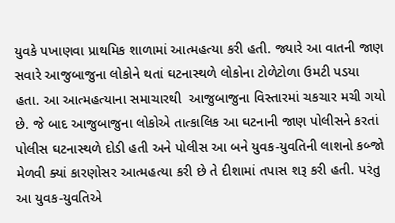યુવકે પખાણવા પ્રાથમિક શાળામાં આત્મહત્યા કરી હતી. જ્યારે આ વાતની જાણ સવારે આજુબાજુના લોકોને થતાં ઘટનાસ્થળે લોકોના ટોળેટોળા ઉમટી પડયા હતા. આ આત્મહત્યાના સમાચારથી  આજુબાજુના વિસ્તારમાં ચકચાર મચી ગયો છે. જે બાદ આજુબાજુના લોકોએ તાત્કાલિક આ ઘટનાની જાણ પોલીસને કરતાં પોલીસ ઘટનાસ્થળે દોડી હતી અને પોલીસ આ બને યુવક-યુવતિની લાશનો કબ્જો મેળવી ક્યાં કારણોસર આત્મહત્યા કરી છે તે દીશામાં તપાસ શરૂ કરી હતી. પરંતુ આ યુવક-યુવતિએ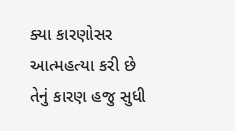ક્યા કારણોસર આત્મહત્યા કરી છે તેનું કારણ હજુ સુધી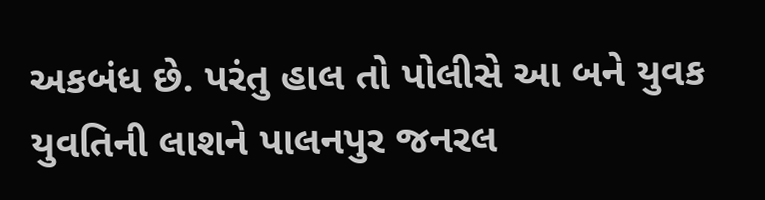અકબંધ છે. પરંતુ હાલ તો પોલીસે આ બને યુવક યુવતિની લાશને પાલનપુર જનરલ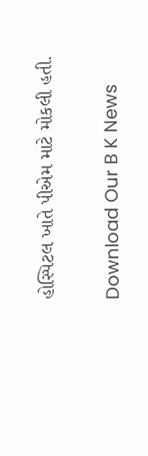હોસ્પિટલ ખાતે પીએમ માટે મોકલી હતી.


Download Our B K News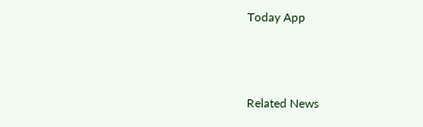Today App



Related News